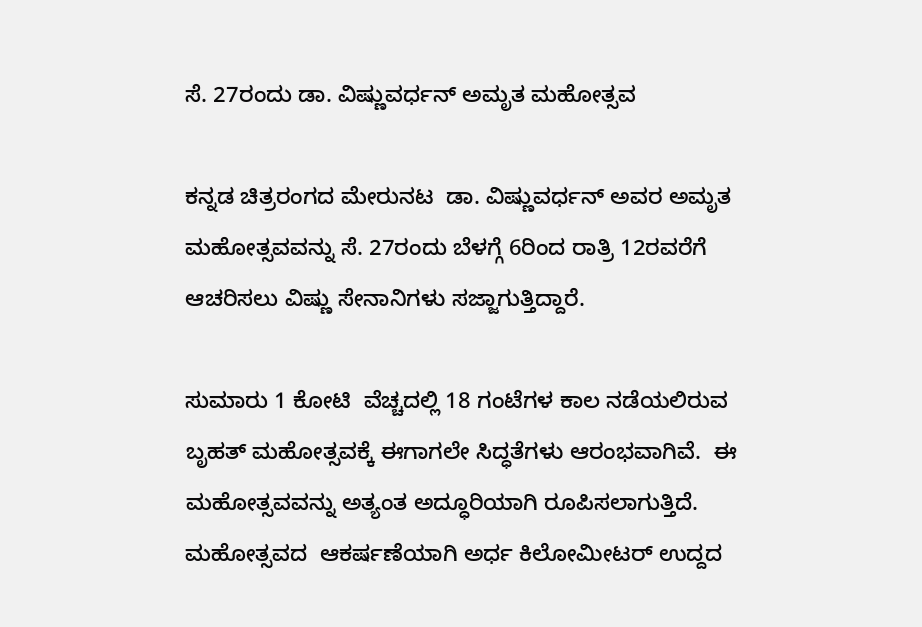ಸೆ. 27ರಂದು ಡಾ. ವಿಷ್ಣುವರ್ಧನ್ ಅಮೃತ ಮಹೋತ್ಸವ

ಕನ್ನಡ ಚಿತ್ರರಂಗದ ಮೇರುನಟ  ಡಾ. ವಿಷ್ಣುವರ್ಧನ್ ಅವರ ಅಮೃತ ಮಹೋತ್ಸವವನ್ನು ಸೆ. 27ರಂದು ಬೆಳಗ್ಗೆ 6ರಿಂದ ರಾತ್ರಿ 12ರವರೆಗೆ ಆಚರಿಸಲು ವಿಷ್ಣು ಸೇನಾನಿಗಳು ಸಜ್ಜಾಗುತ್ತಿದ್ದಾರೆ.

ಸುಮಾರು 1 ಕೋಟಿ  ವೆಚ್ಚದಲ್ಲಿ 18 ಗಂಟೆಗಳ ಕಾಲ ನಡೆಯಲಿರುವ  ಬೃಹತ್ ಮಹೋತ್ಸವಕ್ಕೆ ಈಗಾಗಲೇ ಸಿದ್ಧತೆಗಳು ಆರಂಭವಾಗಿವೆ.  ಈ ಮಹೋತ್ಸವವನ್ನು ಅತ್ಯಂತ ಅದ್ಧೂರಿಯಾಗಿ ರೂಪಿಸಲಾಗುತ್ತಿದೆ. ಮಹೋತ್ಸವದ  ಆಕರ್ಷಣೆಯಾಗಿ ಅರ್ಧ ಕಿಲೋಮೀಟರ್ ಉದ್ದದ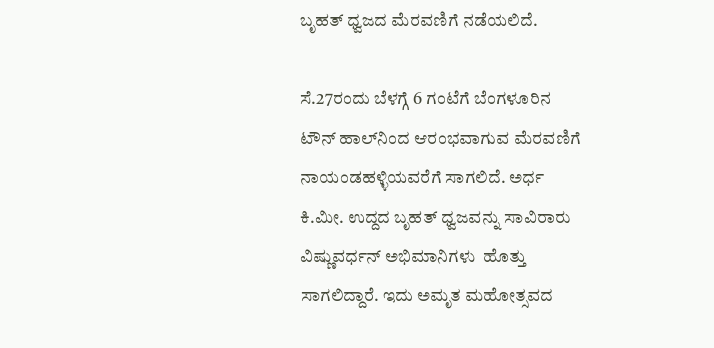ಬೃಹತ್ ಧ್ವಜದ ಮೆರವಣಿಗೆ ನಡೆಯಲಿದೆ.

ಸೆ.27ರಂದು ಬೆಳಗ್ಗೆ 6 ಗಂಟೆಗೆ ಬೆಂಗಳೂರಿನ ಟೌನ್ ಹಾಲ್‌ನಿಂದ ಆರಂಭವಾಗುವ ಮೆರವಣಿಗೆ ನಾಯಂಡಹಳ್ಳಿಯವರೆಗೆ ಸಾಗಲಿದೆ. ಅರ್ಧ ಕಿ.ಮೀ. ಉದ್ದದ ಬೃಹತ್ ಧ್ವಜವನ್ನು ಸಾವಿರಾರು ವಿಷ್ಣುವರ್ಧನ್ ಅಭಿಮಾನಿಗಳು  ಹೊತ್ತು ಸಾಗಲಿದ್ದಾರೆ. ಇದು ಅಮೃತ ಮಹೋತ್ಸವದ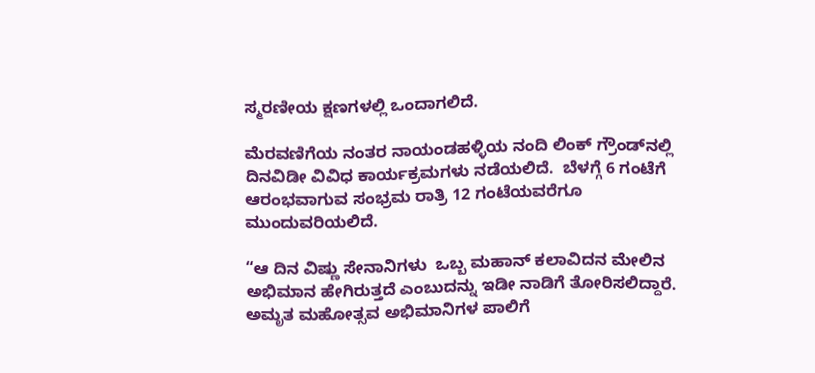ಸ್ಮರಣೀಯ ಕ್ಷಣಗಳಲ್ಲಿ ಒಂದಾಗಲಿದೆ.

ಮೆರವಣಿಗೆಯ ನಂತರ ನಾಯಂಡಹಳ್ಳಿಯ ನಂದಿ ಲಿಂಕ್ ಗ್ರೌಂಡ್‌ನಲ್ಲಿ ದಿನವಿಡೀ ವಿವಿಧ ಕಾರ್ಯಕ್ರಮಗಳು ನಡೆಯಲಿದೆ.  ಬೆಳಗ್ಗೆ 6 ಗಂಟೆಗೆ ಆರಂಭವಾಗುವ ಸಂಭ್ರಮ ರಾತ್ರಿ 12 ಗಂಟೆಯವರೆಗೂ ಮುಂದುವರಿಯಲಿದೆ.

“ಆ ದಿನ ವಿಷ್ಣು ಸೇನಾನಿಗಳು  ಒಬ್ಬ ಮಹಾನ್ ಕಲಾವಿದನ ಮೇಲಿನ ಅಭಿಮಾನ ಹೇಗಿರುತ್ತದೆ ಎಂಬುದನ್ನು ಇಡೀ ನಾಡಿಗೆ ತೋರಿಸಲಿದ್ದಾರೆ. ಅಮೃತ ಮಹೋತ್ಸವ ಅಭಿಮಾನಿಗಳ ಪಾಲಿಗೆ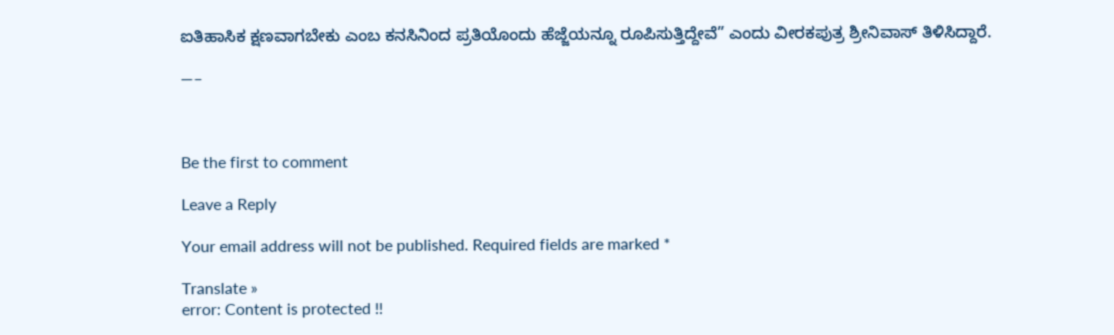ಐತಿಹಾಸಿಕ ಕ್ಷಣವಾಗಬೇಕು ಎಂಬ ಕನಸಿನಿಂದ ಪ್ರತಿಯೊಂದು ಹೆಜ್ಜೆಯನ್ನೂ ರೂಪಿಸುತ್ತಿದ್ದೇವೆ” ಎಂದು ವೀರಕಪುತ್ರ ಶ್ರೀನಿವಾಸ್ ತಿಳಿಸಿದ್ದಾರೆ.

—–



Be the first to comment

Leave a Reply

Your email address will not be published. Required fields are marked *

Translate »
error: Content is protected !!